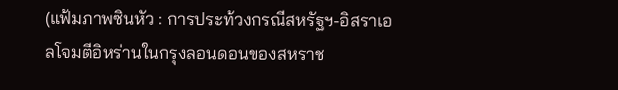(แฟ้มภาพซินหัว : การประท้วงกรณีสหรัฐฯ-อิสราเอลโจมตีอิหร่านในกรุงลอนดอนของสหราช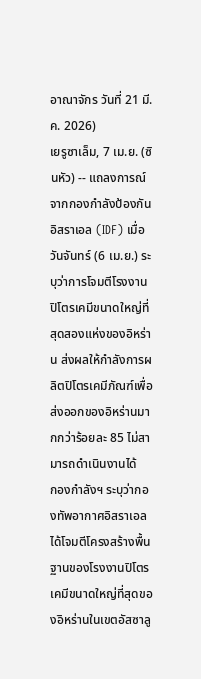อาณาจักร วันที่ 21 มี.ค. 2026)
เยรูซาเล็ม, 7 เม.ย. (ซินหัว) -- แถลงการณ์จากกองกำลังป้องกันอิสราเอล (IDF) เมื่อวันจันทร์ (6 เม.ย.) ระบุว่าการโจมตีโรงงานปิโตรเคมีขนาดใหญ่ที่สุดสองแห่งของอิหร่าน ส่งผลให้กำลังการผลิตปิโตรเคมีภัณฑ์เพื่อส่งออกของอิหร่านมากกว่าร้อยละ 85 ไม่สามารถดำเนินงานได้
กองกำลังฯ ระบุว่ากองทัพอากาศอิสราเอลได้โจมตีโครงสร้างพื้นฐานของโรงงานปิโตรเคมีขนาดใหญ่ที่สุดของอิหร่านในเขตอัสซาลู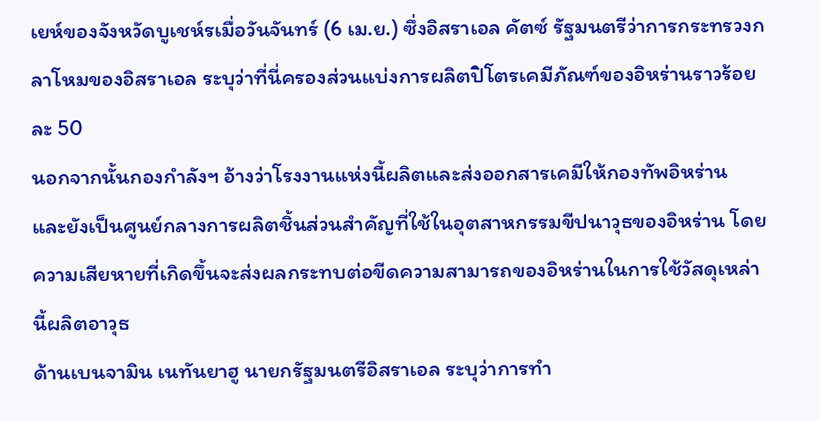เยห์ของจังหวัดบูเชห์รเมื่อวันจันทร์ (6 เม.ย.) ซึ่งอิสราเอล คัตซ์ รัฐมนตรีว่าการกระทรวงกลาโหมของอิสราเอล ระบุว่าที่นี่ครองส่วนแบ่งการผลิตปิโตรเคมีภัณฑ์ของอิหร่านราวร้อยละ 50
นอกจากนั้นกองกำลังฯ อ้างว่าโรงงานแห่งนี้ผลิตและส่งออกสารเคมีให้กองทัพอิหร่าน และยังเป็นศูนย์กลางการผลิตชิ้นส่วนสำคัญที่ใช้ในอุตสาหกรรมขีปนาวุธของอิหร่าน โดยความเสียหายที่เกิดขึ้นจะส่งผลกระทบต่อขีดความสามารถของอิหร่านในการใช้วัสดุเหล่านี้ผลิตอาวุธ
ด้านเบนจามิน เนทันยาฮู นายกรัฐมนตรีอิสราเอล ระบุว่าการทำ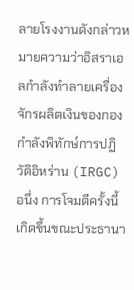ลายโรงงานดังกล่าวหมายความว่าอิสราเอลกำลังทำลายเครื่องจักรผลิตเงินของกองกำลังพิทักษ์การปฏิวัติอิหร่าน (IRGC)
อนึ่ง การโจมตีครั้งนี้เกิดขึ้นขณะประธานา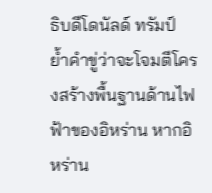ธิบดีโดนัลด์ ทรัมป์ ย้ำคำขู่ว่าจะโจมตีโครงสร้างพื้นฐานด้านไฟฟ้าของอิหร่าน หากอิหร่าน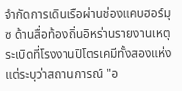จำกัดการเดินเรือผ่านช่องแคบฮอร์มุซ ด้านสื่อท้องถิ่นอิหร่านรายงานเหตุระเบิดที่โรงงานปิโตรเคมีทั้งสองแห่ง แต่ระบุว่าสถานการณ์ "อ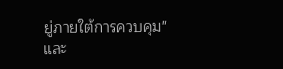ยู่ภายใต้การควบคุม" และ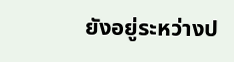ยังอยู่ระหว่างป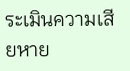ระเมินความเสียหาย